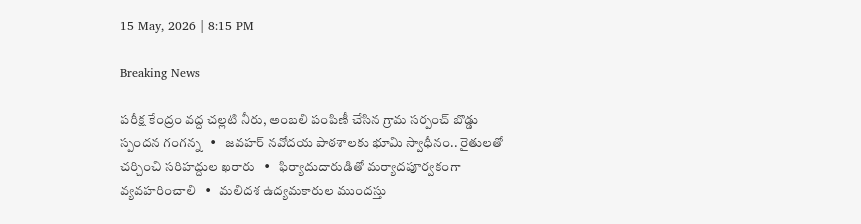15 May, 2026 | 8:15 PM

Breaking News

పరీక్ష కేంద్రం వద్ద చల్లటి నీరు, అంబలి పంపిణీ చేసిన గ్రామ సర్పంచ్ బొడ్డు స్పందన గంగన్న   •   జవహర్ నవోదయ పాఠశాలకు భూమి స్వాధీనం.. రైతులతో చర్చించి సరిహద్దుల ఖరారు   •   ఫిర్యాదుదారుడితో మర్యాదపూర్వకంగా వ్యవహరించాలి   •   మలిదశ ఉద్యమకారుల ముందస్తు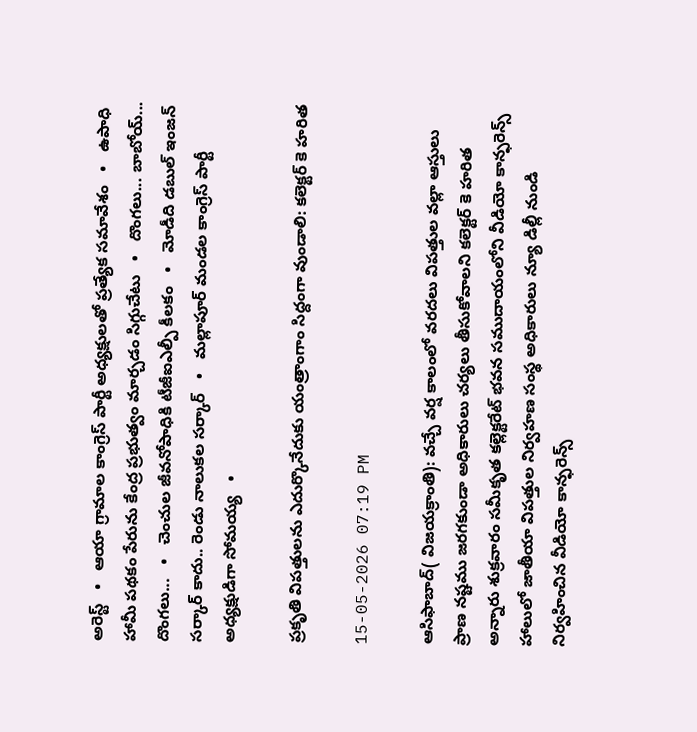అరెస్ట్   •   ఆయా గ్రామాల కాంగ్రెస్ పార్టీ అధ్యక్షులతో ప్రత్యేక సమావేశం   •   ఉపాధి హామీ పథకం పేరును కేంద్ర ప్రభుత్వం మార్చడం సిగ్గుచేటు   •   దొంగలు... బాబోయ్... దొంగలు...   •   చెంచుల జీవనోపాధికి టీజీఐఎల్పీ కీలకం   •   మోడీది డబుల్ ఇంజన్ సర్కార్ కాదు.. రెండు నాలుకల సర్కార్   •   మల్లాపూర్ మండల కాంగ్రెస్ పార్టీ అధ్యక్షుడిగా సోమయ్య   •

ప్రకృతి విపత్తులను ఎదుర్కొనేదుకు యంత్రాంగాం సిద్దంగా వుండాలి: కలెక్టర్ కె హరిత

15-05-2026 07:19 PM

ఆసిఫాబాద్( విజయక్రాంతి): వచ్చే వర్ష కాలంలో వరదలు విపత్తుల వల్లా ఆస్తులు  ప్రాణ నష్టము జరగకుండా అధికారులు చర్యలు తీసుకోవాలని కలెక్టర్ కె హరిత అన్నారు శుక్రవారం సమీకృత కల్లెక్టరేట్ భవన సముదాయంలోని వీడియో కాన్ఫరెన్స్ హాలులో జాతీయా విపత్తుల నిర్వహణ సంస్థ అధికారులు న్యూ డిల్లీ నుండి నిర్వహించిన వీడియో కాన్ఫరెన్స్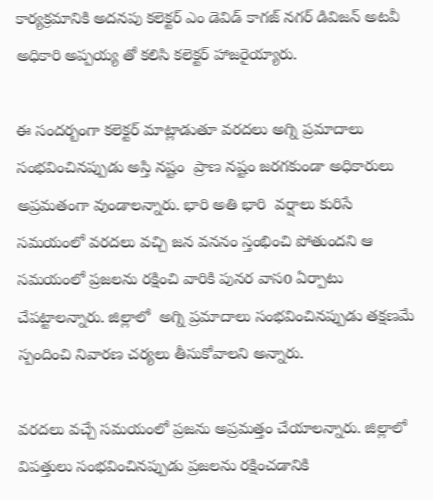కార్యక్రమానికి అదనపు కలెక్టర్ ఎం డెవిడ్ కాగజ్ నగర్ డివిజన్ అటవీ అధికారి అప్పయ్య తో కలిసి కలెక్టర్ హాజరైయ్యారు.

ఈ సందర్బంగా కలెక్టర్ మాట్లాడుతూ వరదలు అగ్ని ప్రమాదాలు సంభవించినప్పుడు అస్తి నష్టం  ప్రాణ నష్టం జరగకుండా అధికారులు అప్రమతంగా వుండాలన్నారు. భారి అతి భారి  వర్షాలు కురిసే సమయంలో వరదలు వచ్చి జన వననం స్తంభించి పోతుందని ఆ సమయంలో ప్రజలను రక్షించి వారికి పునర వాసo ఏర్పాటు చేపట్టాలన్నారు. జిల్లాలో  అగ్ని ప్రమాదాలు సంభవించినప్పుడు తక్షణమే స్పందించి నివారణ చర్యలు తీసుకోవాలని అన్నారు.

వరదలు వచ్చే సమయంలో ప్రజను అప్రమత్తం చేయాలన్నారు. జిల్లాలో విపత్తులు సంభవించినప్పుడు ప్రజలను రక్షించడానికి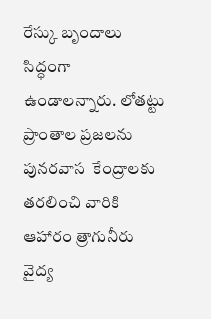రేస్కు బృందాలు  సిద్ధంగా ఉండాలన్నారు. లోతట్టు ప్రాంతాల ప్రజలను పునరవాస  కేంద్రాలకు తరలించి వారికి ఆహారం త్రాగునీరు వైద్య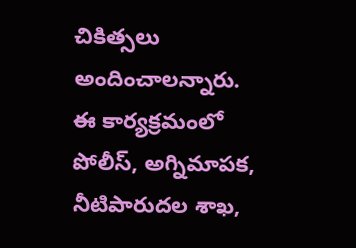చికిత్సలు అందించాలన్నారు. ఈ కార్యక్రమంలో పోలీస్, అగ్నిమాపక, నీటిపారుదల శాఖ,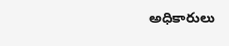అధికారులు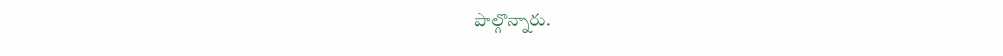పాల్గొన్నారు.